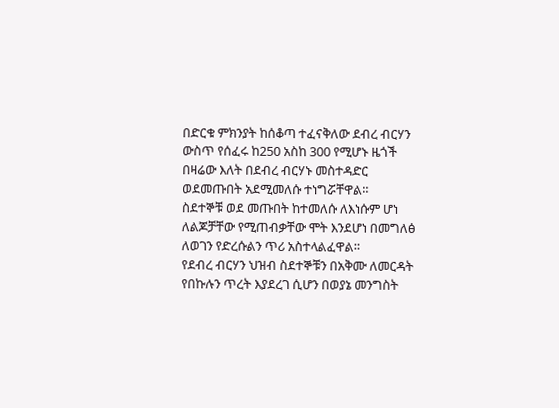በድርቁ ምክንያት ከሰቆጣ ተፈናቅለው ደብረ ብርሃን ውስጥ የሰፈሩ ከ250 አስከ 300 የሚሆኑ ዜጎች በዛሬው እለት በደብረ ብርሃኑ መስተዳድር ወደመጡበት አደሚመለሱ ተነግሯቸዋል።
ስደተኞቹ ወደ መጡበት ከተመለሱ ለእነሱም ሆነ ለልጆቻቸው የሚጠብቃቸው ሞት እንደሆነ በመግለፅ ለወገን የድረሱልን ጥሪ አስተላልፈዋል።
የደብረ ብርሃን ህዝብ ስደተኞቹን በአቅሙ ለመርዳት የበኩሉን ጥረት እያደረገ ሲሆን በወያኔ መንግስት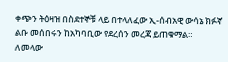ቀጭን ትዕዛዝ በስደተኞቹ ላይ በተላለፈው ኢ-ሰብአዊ ውሳኔ ክፉኛ ልቡ መሰበሩን ከአካባቢው የደረሰን መረጃ ይጠቁማል።
ለመላው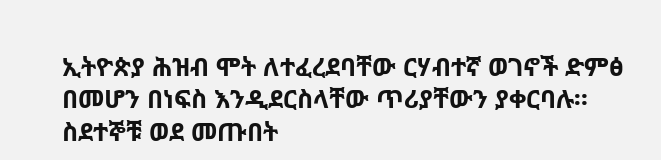ኢትዮጵያ ሕዝብ ሞት ለተፈረደባቸው ርሃብተኛ ወገኖች ድምፅ በመሆን በነፍስ እንዲደርስላቸው ጥሪያቸውን ያቀርባሉ።
ስደተኞቹ ወደ መጡበት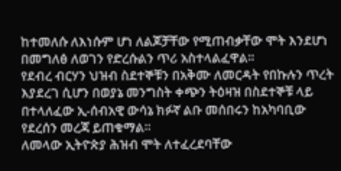ከተመለሱ ለእነሱም ሆነ ለልጆቻቸው የሚጠብቃቸው ሞት እንደሆነ በመግለፅ ለወገን የድረሱልን ጥሪ አስተላልፈዋል።
የደብረ ብርሃን ህዝብ ስደተኞቹን በአቅሙ ለመርዳት የበኩሉን ጥረት እያደረገ ሲሆን በወያኔ መንግስት ቀጭን ትዕዛዝ በስደተኞቹ ላይ በተላለፈው ኢ-ሰብአዊ ውሳኔ ክፉኛ ልቡ መሰበሩን ከአካባቢው የደረሰን መረጃ ይጠቁማል።
ለመላው ኢትዮጵያ ሕዝብ ሞት ለተፈረደባቸው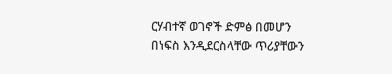ርሃብተኛ ወገኖች ድምፅ በመሆን በነፍስ እንዲደርስላቸው ጥሪያቸውን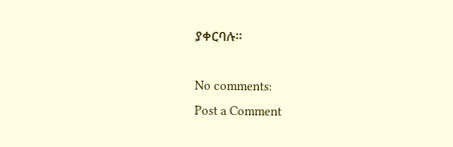ያቀርባሉ።

No comments:
Post a Comment